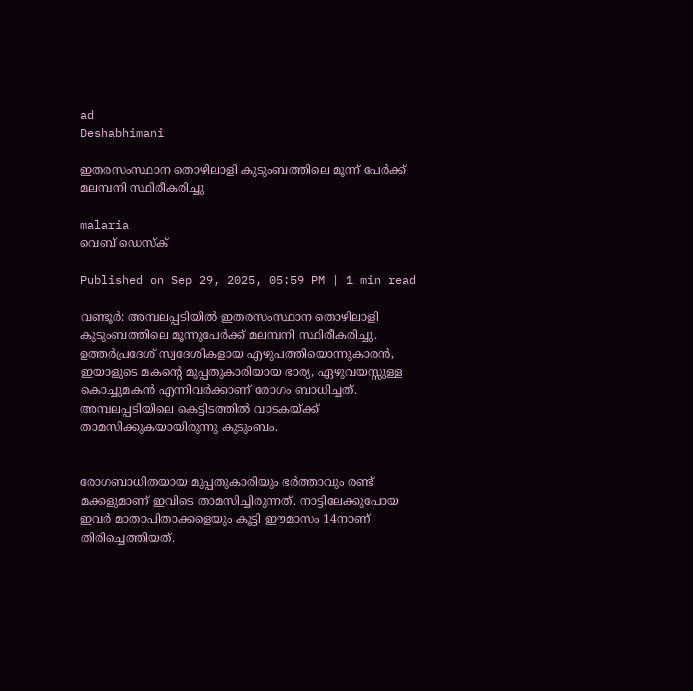ad
Deshabhimani

ഇതരസംസ്ഥാന തൊഴിലാളി കുടുംബത്തിലെ മൂന്ന് പേർക്ക് മലമ്പനി സ്ഥിരീകരിച്ചു

malaria
വെബ് ഡെസ്ക്

Published on Sep 29, 2025, 05:59 PM | 1 min read

വണ്ടൂർ: അമ്പലപ്പടിയിൽ ഇതരസംസ്ഥാന തൊഴിലാളി കുടുംബത്തിലെ മൂന്നുപേർക്ക് മലമ്പനി സ്ഥിരീകരിച്ചു. ഉത്തർപ്രദേശ് സ്വദേശികളായ എഴുപത്തിയൊന്നുകാരൻ, ഇയാളുടെ മകന്റെ മുപ്പതുകാരിയായ ഭാര്യ, ഏഴുവയസ്സുള്ള കൊച്ചുമകൻ എന്നിവർക്കാണ് രോഗം ബാധിച്ചത്. അമ്പലപ്പടിയിലെ കെട്ടിടത്തിൽ വാടകയ്ക്ക് താമസിക്കുകയായിരുന്നു കുടുംബം.


രോഗബാധിതയായ മുപ്പതുകാരിയും ഭർത്താവും രണ്ട് മക്കളുമാണ് ഇവിടെ താമസിച്ചിരുന്നത്. നാട്ടിലേക്കുപോയ ഇവർ മാതാപിതാക്കളെയും കൂട്ടി ഈമാസം 14നാണ് തിരിച്ചെത്തിയത്.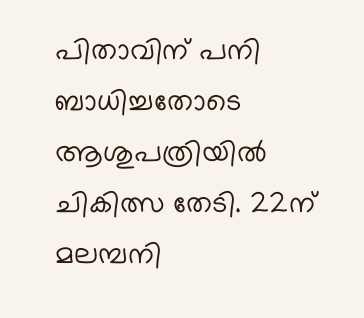പിതാവിന് പനി ബാധിച്ചതോടെ ആശുപത്രിയിൽ ചികിത്സ തേടി. 22ന് മലമ്പനി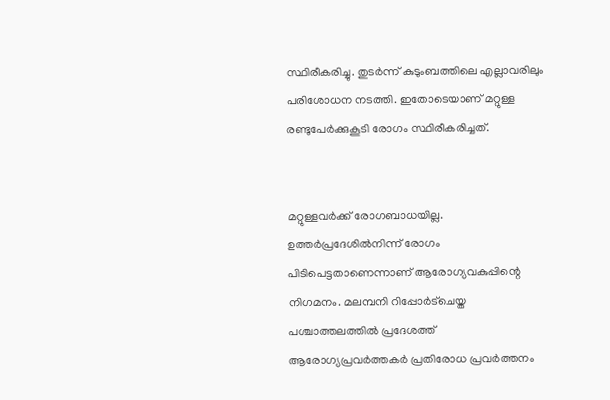സ്ഥിരീകരിച്ചു. തുടർന്ന് കുടുംബത്തിലെ എല്ലാവരിലും പരിശോധന നടത്തി. ഇതോടെയാണ് മറ്റുള്ള രണ്ടുപേർക്കുകൂടി രോഗം സ്ഥിരീകരിച്ചത്.


മറ്റുള്ളവർക്ക് രോഗബാധയില്ല. ഉത്തർപ്രദേശിൽനിന്ന് രോഗം പിടിപെട്ടതാണെന്നാണ് ആരോഗ്യവകുപ്പിന്റെ നിഗമനം. മലമ്പനി റിപ്പോർട്ചെയ്ത പശ്ചാത്തലത്തിൽ പ്രദേശത്ത് ആരോഗ്യപ്രവർത്തകർ പ്രതിരോധ പ്രവർത്തനം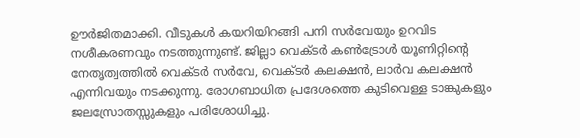ഊർജിതമാക്കി. വീടുകൾ കയറിയിറങ്ങി പനി സർവേയും ഉറവിട നശീകരണവും നടത്തുന്നുണ്ട്. ജില്ലാ വെക്ടർ കൺട്രോൾ യൂണിറ്റിന്റെ നേതൃത്വത്തിൽ വെക്ടർ സർവേ, വെക്ടർ കലക്ഷൻ, ലാർവ കലക്ഷൻ എന്നിവയും നടക്കുന്നു. രോഗബാധിത പ്രദേശത്തെ കുടിവെള്ള ടാങ്കുകളും ജലസ്രോതസ്സുകളും പരിശോധിച്ചു.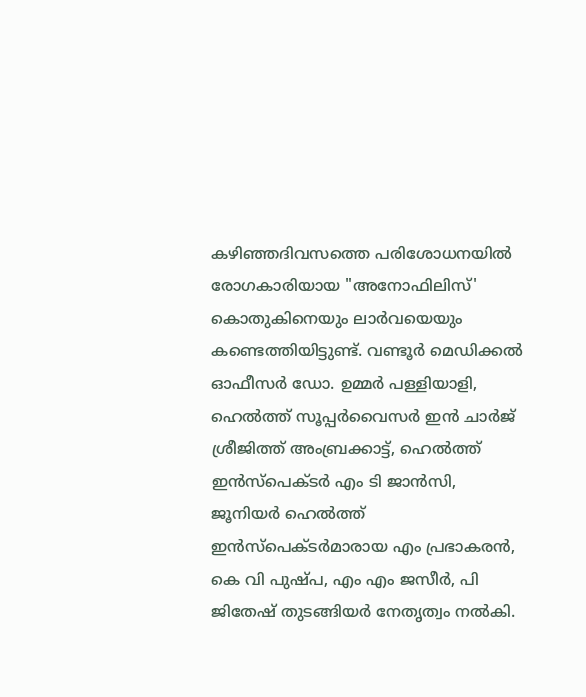കഴിഞ്ഞദിവസത്തെ പരിശോധനയിൽ രോഗകാരിയായ "അനോഫിലിസ്' കൊതുകിനെയും ലാർവയെയും കണ്ടെത്തിയിട്ടുണ്ട്. വണ്ടൂർ മെഡിക്കൽ ഓഫീസർ ഡോ. ഉമ്മർ പള്ളിയാളി, ഹെൽത്ത് സൂപ്പർവൈസർ ഇൻ ചാർജ് ശ്രീജിത്ത് അംബ്രക്കാട്ട്, ഹെൽത്ത് ഇൻസ്‌പെക്ടർ എം ടി ജാൻസി, ജൂനിയർ ഹെൽത്ത് ഇൻസ്‌പെക്ടർമാരായ എം പ്രഭാകരൻ, കെ വി പുഷ്പ, എം എം ജസീർ, പി ജിതേഷ് തുടങ്ങിയർ നേതൃത്വം നൽകി.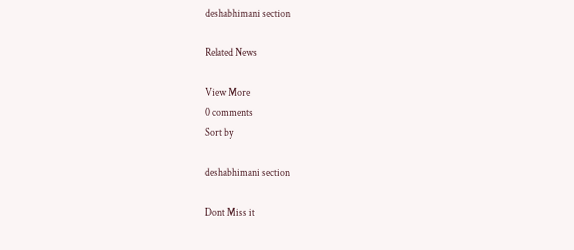deshabhimani section

Related News

View More
0 comments
Sort by

deshabhimani section

Dont Miss it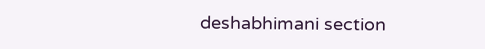deshabhimani section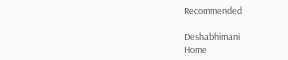Recommended

Deshabhimani
Home